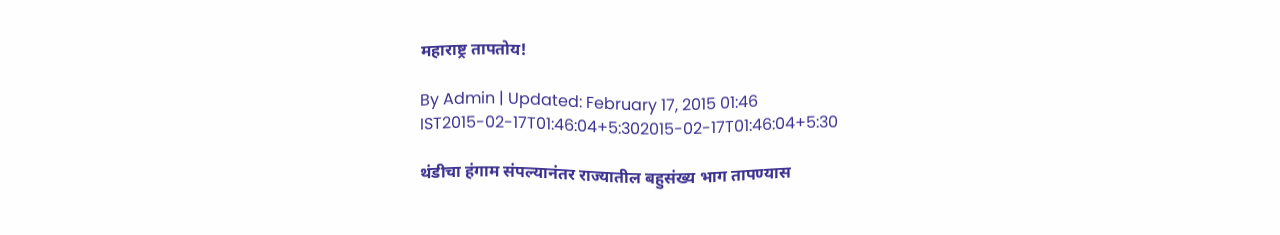महाराष्ट्र तापतोय!

By Admin | Updated: February 17, 2015 01:46 IST2015-02-17T01:46:04+5:302015-02-17T01:46:04+5:30

थंडीचा हंगाम संपल्यानंतर राज्यातील बहुसंख्य भाग तापण्यास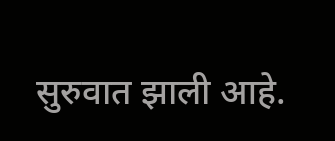सुरुवात झाली आहे.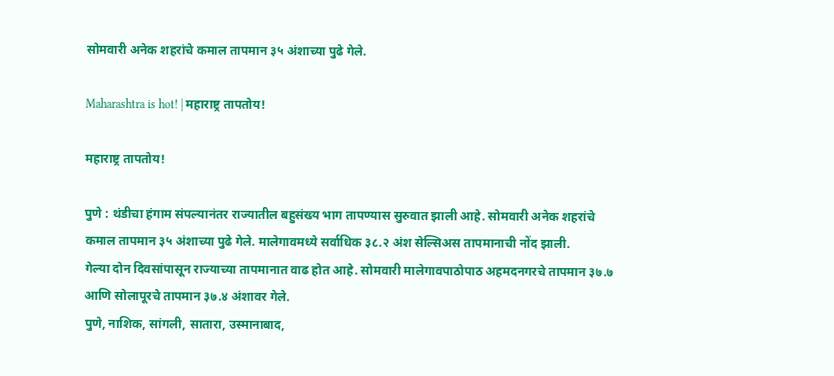सोमवारी अनेक शहरांचे कमाल तापमान ३५ अंशाच्या पुढे गेले.

Maharashtra is hot! | महाराष्ट्र तापतोय!

महाराष्ट्र तापतोय!

पुणे : थंडीचा हंगाम संपल्यानंतर राज्यातील बहुसंख्य भाग तापण्यास सुरुवात झाली आहे. सोमवारी अनेक शहरांचे कमाल तापमान ३५ अंशाच्या पुढे गेले. मालेगावमध्ये सर्वाधिक ३८.२ अंश सेल्सिअस तापमानाची नोंद झाली.
गेल्या दोन दिवसांपासून राज्याच्या तापमानात वाढ होत आहे. सोमवारी मालेगावपाठोपाठ अहमदनगरचे तापमान ३७.७ आणि सोलापूरचे तापमान ३७.४ अंशावर गेले.
पुणे, नाशिक, सांगली, सातारा, उस्मानाबाद,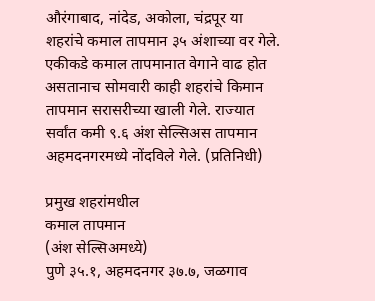औरंगाबाद, नांदेड, अकोला, चंद्रपूर या शहरांचे कमाल तापमान ३५ अंशाच्या वर गेले.
एकीकडे कमाल तापमानात वेगाने वाढ होत असतानाच सोमवारी काही शहरांचे किमान तापमान सरासरीच्या खाली गेले. राज्यात सर्वांत कमी ९.६ अंश सेल्सिअस तापमान अहमदनगरमध्ये नोंदविले गेले. (प्रतिनिधी)

प्रमुख शहरांमधील
कमाल तापमान
(अंश सेल्सिअमध्ये)
पुणे ३५.१, अहमदनगर ३७.७, जळगाव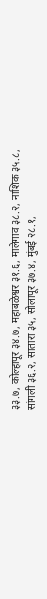३३.७, कोल्हापूर ३४.७, महाबळेश्वर ३१.६, मालेगाव ३८.२, नाशिक ३५.८, सांगली ३६.२, सातारा ३५, सोलापूर ३७.४, मुंबई २८.१,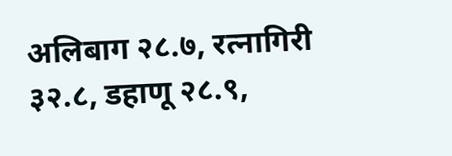अलिबाग २८.७, रत्नागिरी ३२.८, डहाणू २८.९,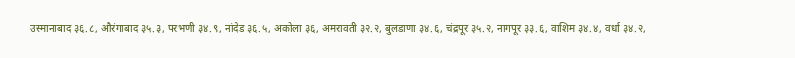उस्मानाबाद ३६.८, औरंगाबाद ३५.३, परभणी ३४.९, नांदेड ३६.५, अकोला ३६, अमरावती ३२.२, बुलडाणा ३४.६, चंद्रपूर ३५.२, नागपूर ३३.६, वाशिम ३४.४, वर्धा ३४.२,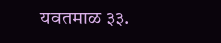यवतमाळ ३३.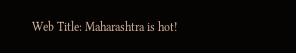Web Title: Maharashtra is hot!